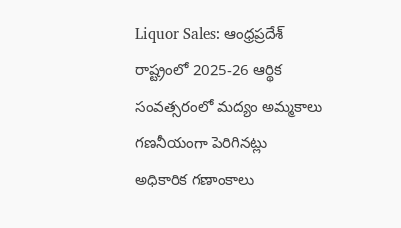Liquor Sales: ఆంధ్రప్రదేశ్ రాష్ట్రంలో 2025-26 ఆర్థిక సంవత్సరంలో మద్యం అమ్మకాలు గణనీయంగా పెరిగినట్లు అధికారిక గణాంకాలు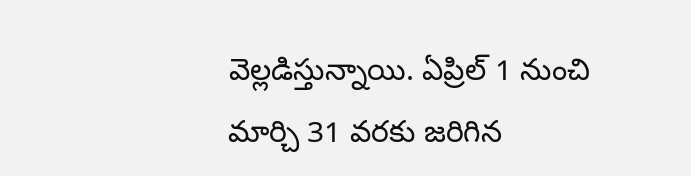వెల్లడిస్తున్నాయి. ఏప్రిల్ 1 నుంచి మార్చి 31 వరకు జరిగిన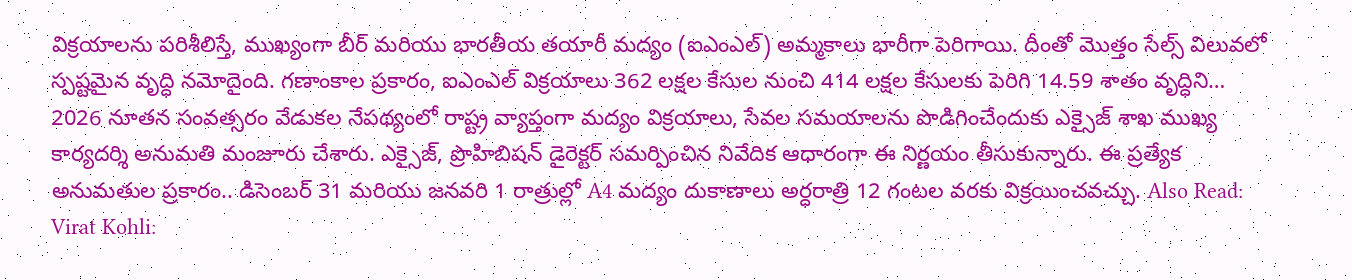విక్రయాలను పరిశీలిస్తే, ముఖ్యంగా బీర్ మరియు భారతీయ తయారీ మద్యం (ఐఎంఎల్) అమ్మకాలు భారీగా పెరిగాయి. దీంతో మొత్తం సేల్స్ విలువలో స్పష్టమైన వృద్ధి నమోదైంది. గణాంకాల ప్రకారం, ఐఎంఎల్ విక్రయాలు 362 లక్షల కేసుల నుంచి 414 లక్షల కేసులకు పెరిగి 14.59 శాతం వృద్ధిని…
2026 నూతన సంవత్సరం వేడుకల నేపథ్యంలో రాష్ట్ర వ్యాప్తంగా మద్యం విక్రయాలు, సేవల సమయాలను పొడిగించేందుకు ఎక్సైజ్ శాఖ ముఖ్య కార్యదర్శి అనుమతి మంజూరు చేశారు. ఎక్సైజ్, ప్రొహిబిషన్ డైరెక్టర్ సమర్పించిన నివేదిక ఆధారంగా ఈ నిర్ణయం తీసుకున్నారు. ఈ ప్రత్యేక అనుమతుల ప్రకారం.. డిసెంబర్ 31 మరియు జనవరి 1 రాత్రుల్లో A4 మద్యం దుకాణాలు అర్ధరాత్రి 12 గంటల వరకు విక్రయించవచ్చు. Also Read: Virat Kohli: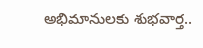అభిమానులకు శుభవార్త..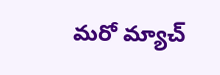మరో మ్యాచ్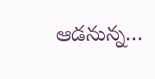ఆడనున్న…